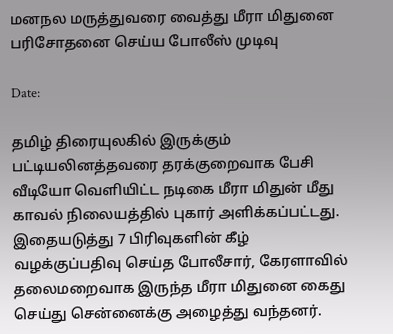மனநல மருத்துவரை வைத்து மீரா மிதுனை பரிசோதனை செய்ய போலீஸ் முடிவு

Date:

தமிழ் திரையுலகில் இருக்கும் பட்டியலினத்தவரை தரக்குறைவாக பேசி வீடியோ வெளியிட்ட நடிகை மீரா மிதுன் மீது காவல் நிலையத்தில் புகார் அளிக்கப்பட்டது. இதையடுத்து 7 பிரிவுகளின் கீழ் வழக்குப்பதிவு செய்த போலீசார், கேரளாவில் தலைமறைவாக இருந்த மீரா மிதுனை கைது செய்து சென்னைக்கு அழைத்து வந்தனர்.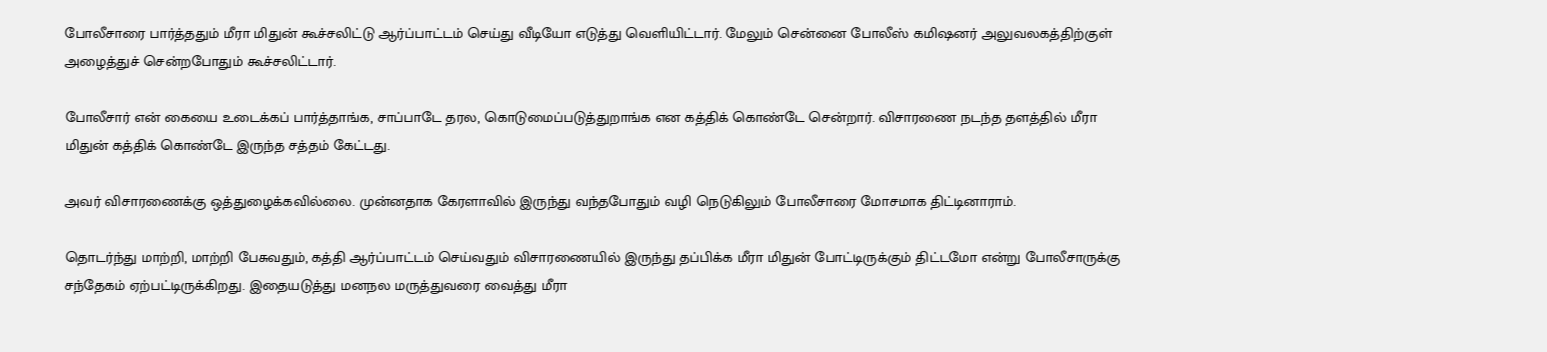போலீசாரை பார்த்ததும் மீரா மிதுன் கூச்சலிட்டு ஆர்ப்பாட்டம் செய்து வீடியோ எடுத்து வெளியிட்டார். மேலும் சென்னை போலீஸ் கமிஷனர் அலுவலகத்திற்குள் அழைத்துச் சென்றபோதும் கூச்சலிட்டார்.

போலீசார் என் கையை உடைக்கப் பார்த்தாங்க, சாப்பாடே தரல, கொடுமைப்படுத்துறாங்க என கத்திக் கொண்டே சென்றார். விசாரணை நடந்த தளத்தில் மீரா மிதுன் கத்திக் கொண்டே இருந்த சத்தம் கேட்டது.

அவர் விசாரணைக்கு ஒத்துழைக்கவில்லை. முன்னதாக கேரளாவில் இருந்து வந்தபோதும் வழி நெடுகிலும் போலீசாரை மோசமாக திட்டினாராம்.

தொடர்ந்து மாற்றி, மாற்றி பேசுவதும், கத்தி ஆர்ப்பாட்டம் செய்வதும் விசாரணையில் இருந்து தப்பிக்க மீரா மிதுன் போட்டிருக்கும் திட்டமோ என்று போலீசாருக்கு சந்தேகம் ஏற்பட்டிருக்கிறது. இதையடுத்து மனநல மருத்துவரை வைத்து மீரா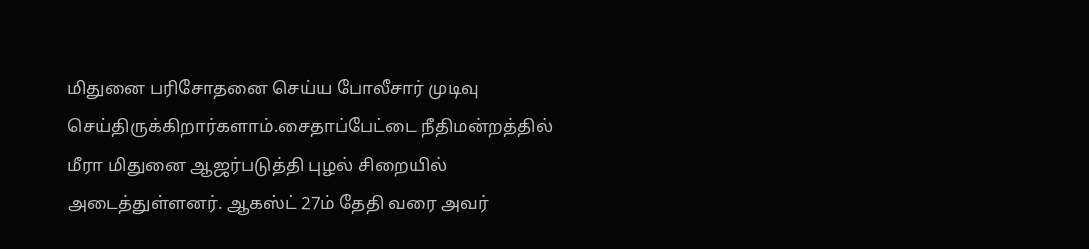மிதுனை பரிசோதனை செய்ய போலீசார் முடிவு செய்திருக்கிறார்களாம்.சைதாப்பேட்டை நீதிமன்றத்தில் மீரா மிதுனை ஆஜர்படுத்தி புழல் சிறையில் அடைத்துள்ளனர். ஆகஸ்ட் 27ம் தேதி வரை அவர்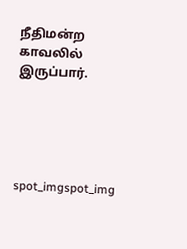நீதிமன்ற காவலில் இருப்பார்.





spot_imgspot_img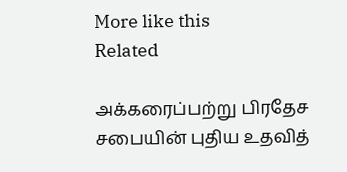More like this
Related

அக்கரைப்பற்று பிரதேச சபையின் புதிய உதவித்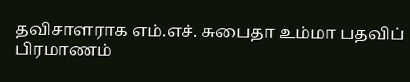தவிசாளராக எம்.எச். சுபைதா உம்மா பதவிப் பிரமாணம்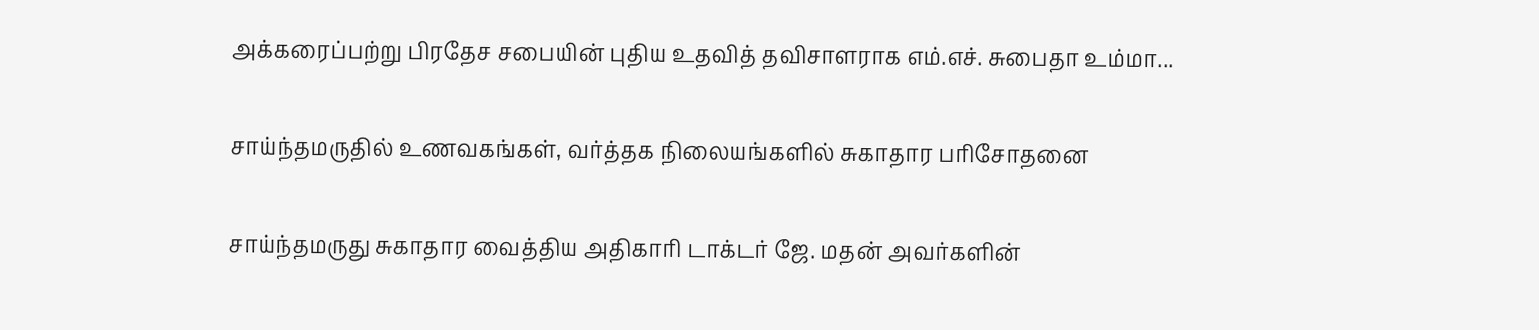அக்கரைப்பற்று பிரதேச சபையின் புதிய உதவித் தவிசாளராக எம்.எச். சுபைதா உம்மா...

சாய்ந்தமருதில் உணவகங்கள், வர்த்தக நிலையங்களில் சுகாதார பரிசோதனை

சாய்ந்தமருது சுகாதார வைத்திய அதிகாரி டாக்டர் ஜே. மதன் அவர்களின்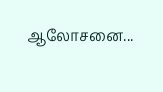ஆலோசனை...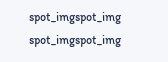spot_imgspot_img
spot_imgspot_img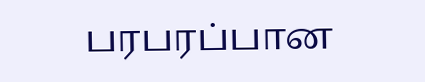பரபரப்பான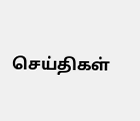செய்திகள்